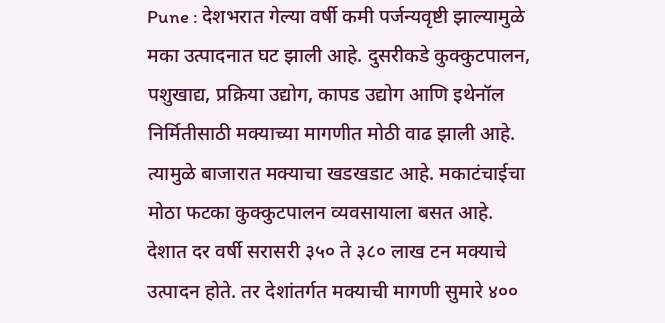Pune : देशभरात गेल्या वर्षी कमी पर्जन्यवृष्टी झाल्यामुळे मका उत्पादनात घट झाली आहे. दुसरीकडे कुक्कुटपालन, पशुखाद्य, प्रक्रिया उद्योग, कापड उद्योग आणि इथेनॉल निर्मितीसाठी मक्याच्या मागणीत मोठी वाढ झाली आहे. त्यामुळे बाजारात मक्याचा खडखडाट आहे. मकाटंचाईचा मोठा फटका कुक्कुटपालन व्यवसायाला बसत आहे.
देशात दर वर्षी सरासरी ३५० ते ३८० लाख टन मक्याचे उत्पादन होते. तर देशांतर्गत मक्याची मागणी सुमारे ४००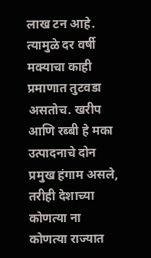लाख टन आहे. त्यामुळे दर वर्षी मक्याचा काही प्रमाणात तुटवडा असतोच. खरीप आणि रब्बी हे मका उत्पादनाचे दोन प्रमुख हंगाम असले, तरीही देशाच्या कोणत्या ना कोणत्या राज्यात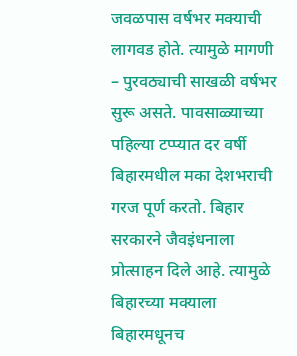जवळपास वर्षभर मक्याची लागवड होते. त्यामुळे मागणी – पुरवठ्याची साखळी वर्षभर सुरू असते. पावसाळ्याच्या पहिल्या टप्प्यात दर वर्षी बिहारमधील मका देशभराची गरज पूर्ण करतो. बिहार सरकारने जैवइंधनाला प्रोत्साहन दिले आहे. त्यामुळे बिहारच्या मक्याला बिहारमधूनच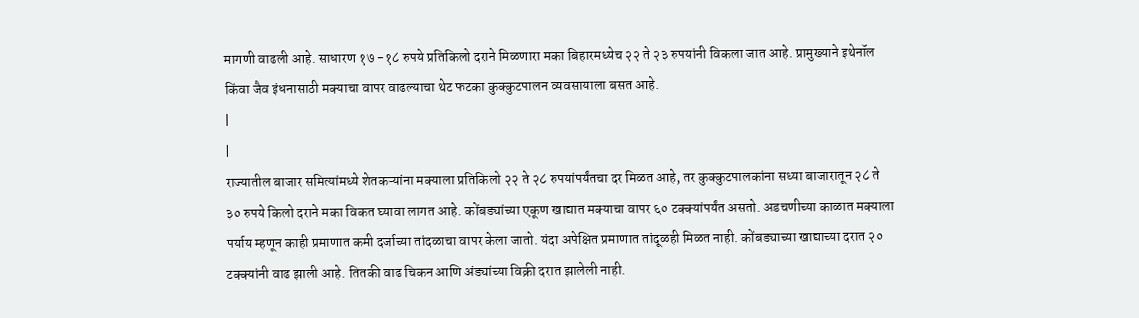मागणी वाढली आहे. साधारण १७ -१८ रुपये प्रतिकिलो दराने मिळणारा मका बिहारमध्येच २२ ते २३ रुपयांनी विकला जात आहे. प्रामुख्याने इथेनॉल किंवा जैव इंधनासाठी मक्याचा वापर वाढल्याचा थेट फटका कुक्कुटपालन व्यवसायाला बसत आहे.
|
|
राज्यातील बाजार समित्यांमध्ये शेतकऱ्यांना मक्याला प्रतिकिलो २२ ते २८ रुपयांपर्यंतचा दर मिळत आहे, तर कुक्कुटपालकांना सध्या बाजारातून २८ ते ३० रुपये किलो दराने मका विकत घ्यावा लागत आहे. कोंबड्यांच्या एकूण खाद्यात मक्याचा वापर ६० टक्क्यांपर्यंत असतो. अडचणीच्या काळात मक्याला पर्याय म्हणून काही प्रमाणात कमी दर्जाच्या तांदळाचा वापर केला जातो. यंदा अपेक्षित प्रमाणात तांदूळही मिळत नाही. कोंबड्याच्या खाद्याच्या दरात २० टक्क्यांनी वाढ झाली आहे. तितकी वाढ चिकन आणि अंड्यांच्या विक्री दरात झालेली नाही.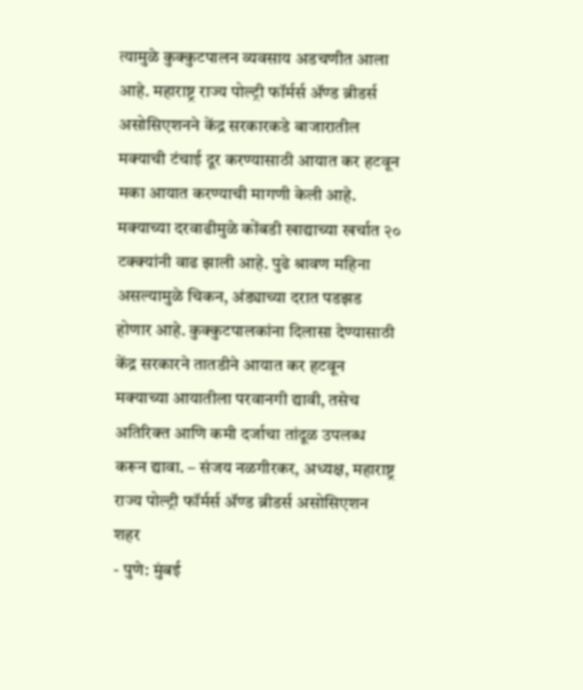त्यामुळे कुक्कुटपालन व्यवसाय अडचणीत आला आहे. महाराष्ट्र राज्य पोल्ट्री फॉर्मर्स ॲण्ड ब्रीडर्स असोसिएशनने केंद्र सरकारकडे बाजारातील मक्याची टंचाई दूर करण्यासाठी आयात कर हटवून मका आयात करण्याची मागणी केली आहे.
मक्याच्या दरवाढीमुळे कोंबडी खाद्याच्या खर्चात २० टक्क्यांनी वाढ झाली आहे. पुढे श्रावण महिना असल्यामुळे चिकन, अंड्याच्या दरात पडझड होणार आहे. कुक्कुटपालकांना दिलासा देण्यासाठी केंद्र सरकारने तातडीने आयात कर हटवून मक्याच्या आयातीला परवानगी द्यावी, तसेच अतिरिक्त आणि कमी दर्जाचा तांदूळ उपलब्ध करून द्यावा. – संजय नळगीरकर, अध्यक्ष, महाराष्ट्र राज्य पोल्ट्री फॉर्मर्स ॲण्ड ब्रीडर्स असोसिएशन
शहर
- पुणे: मुंबई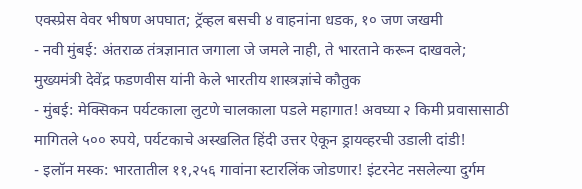एक्स्प्रेस वेवर भीषण अपघात; ट्रॅव्हल बसची ४ वाहनांना धडक, १० जण जखमी
- नवी मुंबई: अंतराळ तंत्रज्ञानात जगाला जे जमले नाही, ते भारताने करून दाखवले; मुख्यमंत्री देवेंद्र फडणवीस यांनी केले भारतीय शास्त्रज्ञांचे कौतुक
- मुंबई: मेक्सिकन पर्यटकाला लुटणे चालकाला पडले महागात! अवघ्या २ किमी प्रवासासाठी मागितले ५०० रुपये, पर्यटकाचे अस्खलित हिंदी उत्तर ऐकून ड्रायव्हरची उडाली दांडी!
- इलॉन मस्क: भारतातील ११,२५६ गावांना स्टारलिंक जोडणार! इंटरनेट नसलेल्या दुर्गम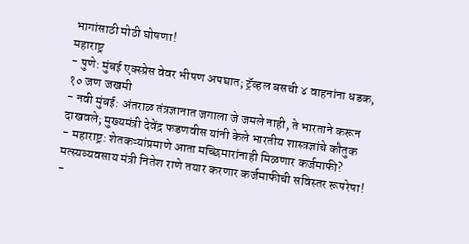भागांसाठी मोठी घोषणा!
महाराष्ट्र
- पुणे: मुंबई एक्स्प्रेस वेवर भीषण अपघात; ट्रॅव्हल बसची ४ वाहनांना धडक, १० जण जखमी
- नवी मुंबई: अंतराळ तंत्रज्ञानात जगाला जे जमले नाही, ते भारताने करून दाखवले; मुख्यमंत्री देवेंद्र फडणवीस यांनी केले भारतीय शास्त्रज्ञांचे कौतुक
- महाराष्ट्र: शेतकऱ्यांप्रमाणे आता मच्छिमारांनाही मिळणार कर्जमाफी? मत्स्यव्यवसाय मंत्री नितेश राणे तयार करणार कर्जमाफीची सविस्तर रूपरेषा!
-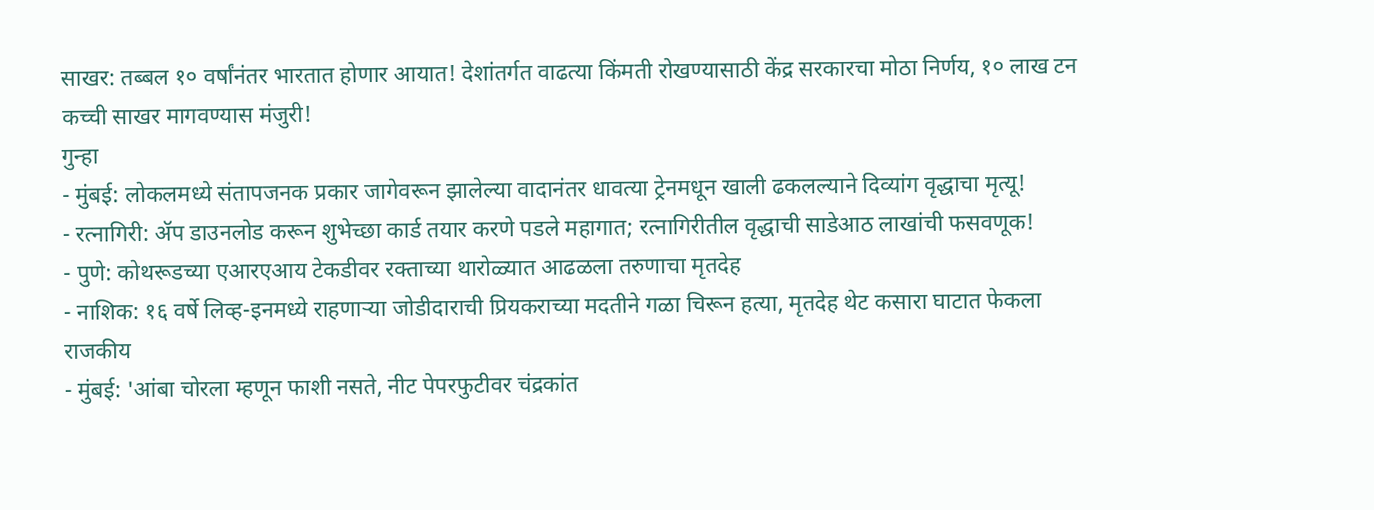साखर: तब्बल १० वर्षांनंतर भारतात होणार आयात! देशांतर्गत वाढत्या किंमती रोखण्यासाठी केंद्र सरकारचा मोठा निर्णय, १० लाख टन कच्ची साखर मागवण्यास मंजुरी!
गुन्हा
- मुंबई: लोकलमध्ये संतापजनक प्रकार जागेवरून झालेल्या वादानंतर धावत्या ट्रेनमधून खाली ढकलल्याने दिव्यांग वृद्धाचा मृत्यू!
- रत्नागिरी: ॲप डाउनलोड करून शुभेच्छा कार्ड तयार करणे पडले महागात; रत्नागिरीतील वृद्धाची साडेआठ लाखांची फसवणूक!
- पुणे: कोथरूडच्या एआरएआय टेकडीवर रक्ताच्या थारोळ्यात आढळला तरुणाचा मृतदेह
- नाशिक: १६ वर्षे लिव्ह-इनमध्ये राहणाऱ्या जोडीदाराची प्रियकराच्या मदतीने गळा चिरून हत्या, मृतदेह थेट कसारा घाटात फेकला
राजकीय
- मुंबई: 'आंबा चोरला म्हणून फाशी नसते, नीट पेपरफुटीवर चंद्रकांत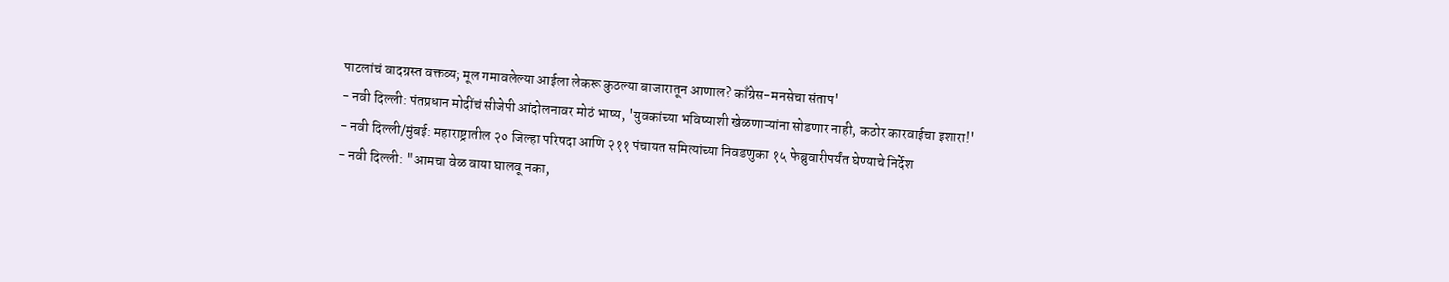पाटलांचं वादग्रस्त वक्तव्य; मूल गमावलेल्या आईला लेकरू कुठल्या बाजारातून आणाल? काँग्रेस-मनसेचा संताप'
- नवी दिल्ली: पंतप्रधान मोदींचं सीजेपी आंदोलनावर मोठं भाष्य, 'युवकांच्या भविष्याशी खेळणाऱ्यांना सोडणार नाही, कठोर कारवाईचा इशारा!'
- नवी दिल्ली/मुंबई: महाराष्ट्रातील २० जिल्हा परिषदा आणि २११ पंचायत समित्यांच्या निवडणुका १५ फेब्रुवारीपर्यंत घेण्याचे निर्देश
- नवी दिल्ली: "आमचा वेळ वाया घालवू नका,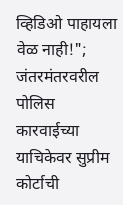व्हिडिओ पाहायला वेळ नाही!"; जंतरमंतरवरील पोलिस कारवाईच्या याचिकेवर सुप्रीम कोर्टाची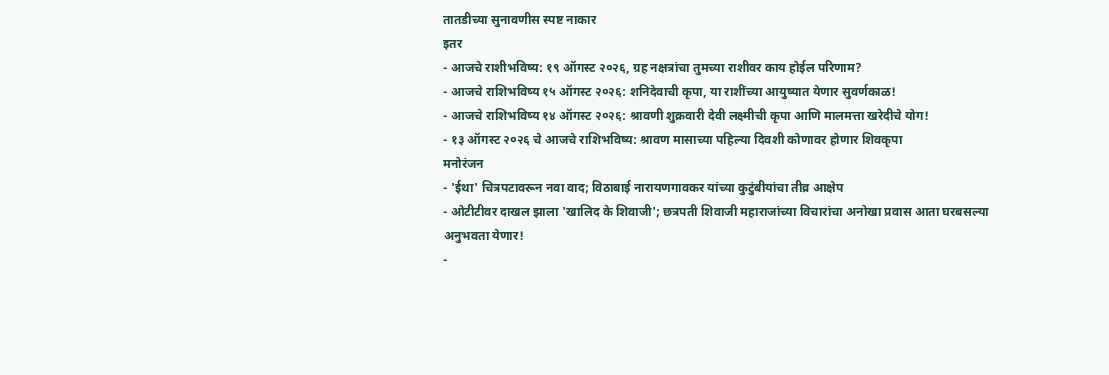तातडीच्या सुनावणीस स्पष्ट नाकार
इतर
- आजचे राशीभविष्य: १९ ऑगस्ट २०२६, ग्रह नक्षत्रांचा तुमच्या राशीवर काय होईल परिणाम?
- आजचे राशिभविष्य १५ ऑगस्ट २०२६: शनिदेवाची कृपा, या राशींच्या आयुष्यात येणार सुवर्णकाळ!
- आजचे राशिभविष्य १४ ऑगस्ट २०२६: श्रावणी शुक्रवारी देवी लक्ष्मीची कृपा आणि मालमत्ता खरेदीचे योग!
- १३ ऑगस्ट २०२६ चे आजचे राशिभविष्य: श्रावण मासाच्या पहिल्या दिवशी कोणावर होणार शिवकृपा
मनोरंजन
- 'ईथा' चित्रपटावरून नवा वाद; विठाबाई नारायणगावकर यांच्या कुटुंबीयांचा तीव्र आक्षेप
- ओटीटीवर दाखल झाला 'खालिद के शिवाजी'; छत्रपती शिवाजी महाराजांच्या विचारांचा अनोखा प्रवास आता घरबसल्या अनुभवता येणार!
-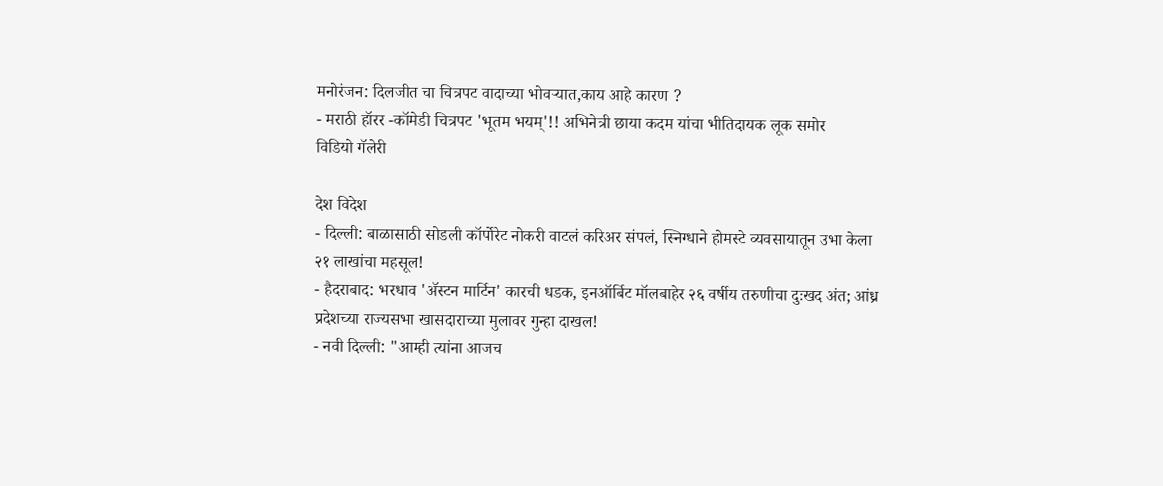मनोरंजन: दिलजीत चा चित्रपट वादाच्या भोवऱ्यात,काय आहे कारण ?
- मराठी हॉरर -कॉमेडी चित्रपट 'भूतम भयम्'!! अभिनेत्री छाया कदम यांचा भीतिदायक लूक समोर
विडियो गॅलेरी

देश विदेश
- दिल्ली: बाळासाठी सोडली कॉर्पोरेट नोकरी वाटलं करिअर संपलं, स्निग्धाने होमस्टे व्यवसायातून उभा केला २१ लाखांचा महसूल!
- हैदराबाद: भरधाव 'ॲस्टन मार्टिन' कारची धडक, इनऑर्बिट मॉलबाहेर २६ वर्षीय तरुणीचा दुःखद अंत; आंध्र प्रदेशच्या राज्यसभा खासदाराच्या मुलावर गुन्हा दाखल!
- नवी दिल्ली: "आम्ही त्यांना आजच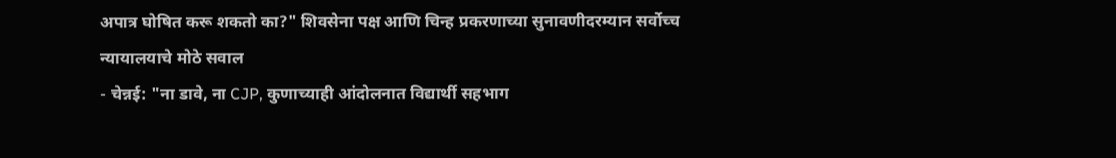अपात्र घोषित करू शकतो का?" शिवसेना पक्ष आणि चिन्ह प्रकरणाच्या सुनावणीदरम्यान सर्वोच्च न्यायालयाचे मोठे सवाल
- चेन्नई: "ना डावे, ना CJP, कुणाच्याही आंदोलनात विद्यार्थी सहभाग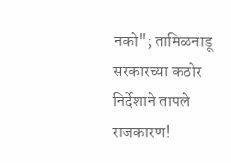नको"; तामिळनाडू सरकारच्या कठोर निर्देशाने तापले राजकारण!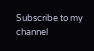Subscribe to my channel